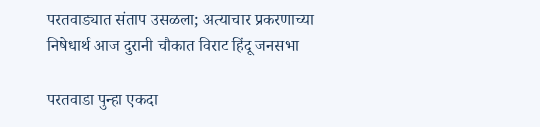परतवाड्यात संताप उसळला; अत्याचार प्रकरणाच्या निषेधार्थ आज दुरानी चौकात विराट हिंदू जनसभा

परतवाडा पुन्हा एकदा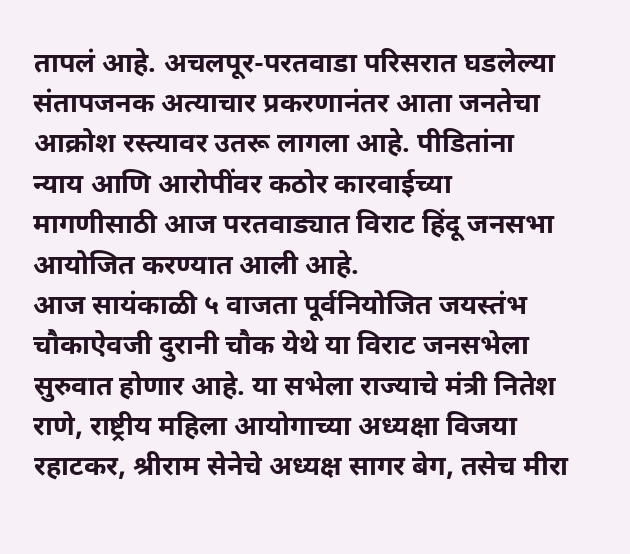तापलं आहे. अचलपूर-परतवाडा परिसरात घडलेल्या संतापजनक अत्याचार प्रकरणानंतर आता जनतेचा आक्रोश रस्त्यावर उतरू लागला आहे. पीडितांना न्याय आणि आरोपींवर कठोर कारवाईच्या मागणीसाठी आज परतवाड्यात विराट हिंदू जनसभा आयोजित करण्यात आली आहे.
आज सायंकाळी ५ वाजता पूर्वनियोजित जयस्तंभ चौकाऐवजी दुरानी चौक येथे या विराट जनसभेला सुरुवात होणार आहे. या सभेला राज्याचे मंत्री नितेश राणे, राष्ट्रीय महिला आयोगाच्या अध्यक्षा विजया रहाटकर, श्रीराम सेनेचे अध्यक्ष सागर बेग, तसेच मीरा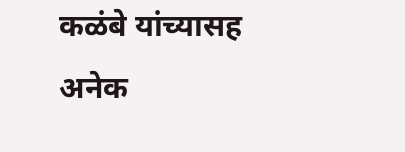कळंबे यांच्यासह अनेक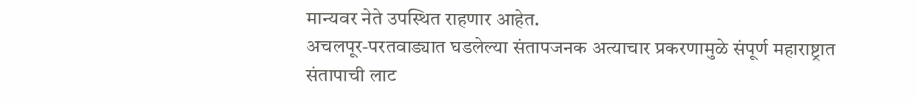मान्यवर नेते उपस्थित राहणार आहेत.
अचलपूर-परतवाड्यात घडलेल्या संतापजनक अत्याचार प्रकरणामुळे संपूर्ण महाराष्ट्रात संतापाची लाट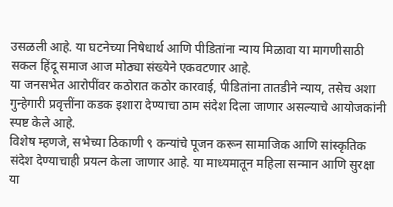उसळली आहे. या घटनेच्या निषेधार्थ आणि पीडितांना न्याय मिळावा या मागणीसाठी सकल हिंदू समाज आज मोठ्या संख्येने एकवटणार आहे.
या जनसभेत आरोपींवर कठोरात कठोर कारवाई, पीडितांना तातडीने न्याय, तसेच अशा गुन्हेगारी प्रवृत्तींना कडक इशारा देण्याचा ठाम संदेश दिला जाणार असल्याचे आयोजकांनी स्पष्ट केले आहे.
विशेष म्हणजे, सभेच्या ठिकाणी ९ कन्यांचे पूजन करून सामाजिक आणि सांस्कृतिक संदेश देण्याचाही प्रयत्न केला जाणार आहे. या माध्यमातून महिला सन्मान आणि सुरक्षा या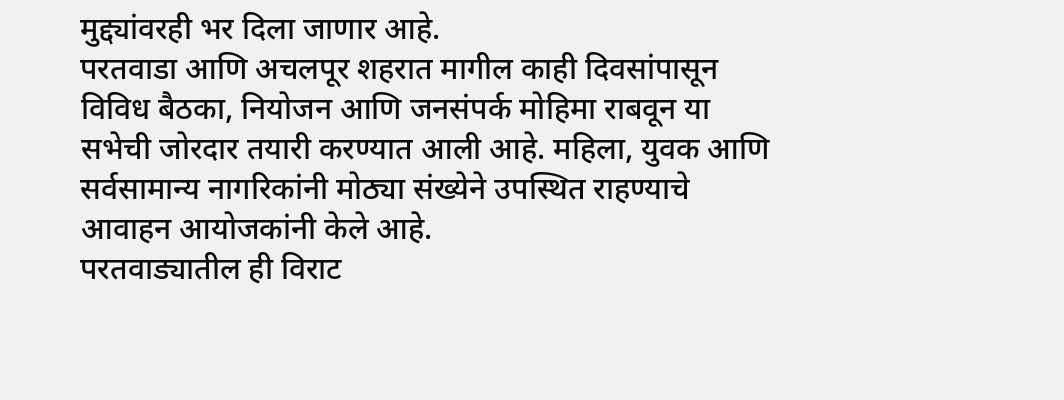मुद्द्यांवरही भर दिला जाणार आहे.
परतवाडा आणि अचलपूर शहरात मागील काही दिवसांपासून विविध बैठका, नियोजन आणि जनसंपर्क मोहिमा राबवून या सभेची जोरदार तयारी करण्यात आली आहे. महिला, युवक आणि सर्वसामान्य नागरिकांनी मोठ्या संख्येने उपस्थित राहण्याचे आवाहन आयोजकांनी केले आहे.
परतवाड्यातील ही विराट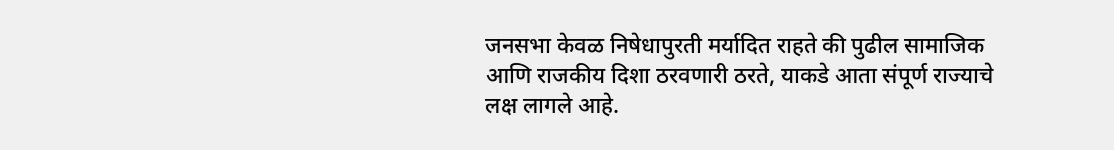जनसभा केवळ निषेधापुरती मर्यादित राहते की पुढील सामाजिक आणि राजकीय दिशा ठरवणारी ठरते, याकडे आता संपूर्ण राज्याचे लक्ष लागले आहे.